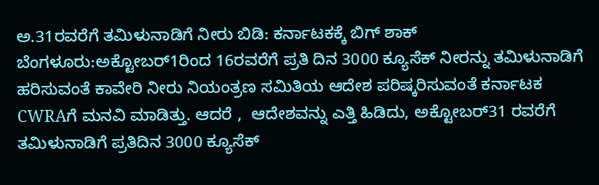ಅ.31ರವರೆಗೆ ತಮಿಳುನಾಡಿಗೆ ನೀರು ಬಿಡಿ: ಕರ್ನಾಟಕಕ್ಕೆ ಬಿಗ್ ಶಾಕ್
ಬೆಂಗಳೂರು:ಅಕ್ಟೋಬರ್1ರಿಂದ 16ರವರೆಗೆ ಪ್ರತಿ ದಿನ 3000 ಕ್ಯೂಸೆಕ್ ನೀರನ್ನು ತಮಿಳುನಾಡಿಗೆ ಹರಿಸುವಂತೆ ಕಾವೇರಿ ನೀರು ನಿಯಂತ್ರಣ ಸಮಿತಿಯ ಆದೇಶ ಪರಿಷ್ಕರಿಸುವಂತೆ ಕರ್ನಾಟಕ CWRAಗೆ ಮನವಿ ಮಾಡಿತ್ತು. ಆದರೆ ,  ಆದೇಶವನ್ನು ಎತ್ತಿ ಹಿಡಿದು, ಅಕ್ಟೋಬರ್31 ರವರೆಗೆ ತಮಿಳುನಾಡಿಗೆ ಪ್ರತಿದಿನ 3000 ಕ್ಯೂಸೆಕ್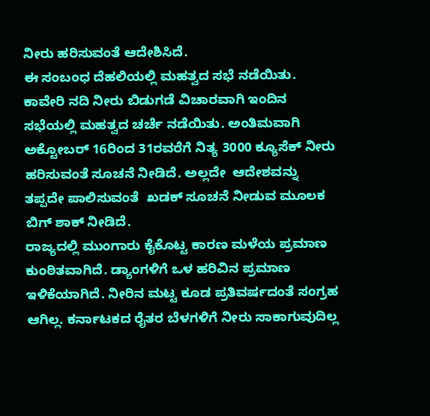ನೀರು ಹರಿಸುವಂತೆ ಆದೇಶಿಸಿದೆ.
ಈ ಸಂಬಂಧ ದೆಹಲಿಯಲ್ಲಿ ಮಹತ್ವದ ಸಭೆ ನಡೆಯಿತು.
ಕಾವೇರಿ ನದಿ ನೀರು ಬಿಡುಗಡೆ ವಿಚಾರವಾಗಿ ಇಂದಿನ ಸಭೆಯಲ್ಲಿ ಮಹತ್ವದ ಚರ್ಚೆ ನಡೆಯಿತು. ಅಂತಿಮವಾಗಿ ಅಕ್ಟೋಬರ್ 16ರಿಂದ 31ರವರೆಗೆ ನಿತ್ಯ 3000 ಕ್ಯೂಸೆಕ್ ನೀರು ಹರಿಸುವಂತೆ ಸೂಚನೆ ನೀಡಿದೆ. ಅಲ್ಲದೇ  ಆದೇಶವನ್ನು ತಪ್ಪದೇ ಪಾಲಿಸುವಂತೆ  ಖಡಕ್ ಸೂಚನೆ ನೀಡುವ ಮೂಲಕ ಬಿಗ್ ಶಾಕ್ ನೀಡಿದೆ.
ರಾಜ್ಯದಲ್ಲಿ ಮುಂಗಾರು ಕೈಕೊಟ್ಟ ಕಾರಣ ಮಳೆಯ ಪ್ರಮಾಣ ಕುಂಠಿತವಾಗಿದೆ. ಡ್ಯಾಂಗಳಿಗೆ ಒಳ ಹರಿವಿನ ಪ್ರಮಾಣ ಇಳಿಕೆಯಾಗಿದೆ. ನೀರಿನ ಮಟ್ಟ ಕೂಡ ಪ್ರತಿವರ್ಷದಂತೆ ಸಂಗ್ರಹ ಆಗಿಲ್ಲ. ಕರ್ನಾಟಕದ ರೈತರ ಬೆಳಗಳಿಗೆ ನೀರು ಸಾಕಾಗುವುದಿಲ್ಲ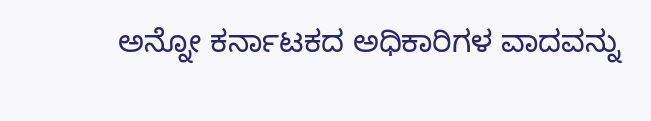ಅನ್ನೋ ಕರ್ನಾಟಕದ ಅಧಿಕಾರಿಗಳ ವಾದವನ್ನು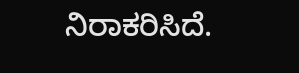ನಿರಾಕರಿಸಿದೆ.